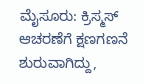ಮೈಸೂರು: ಕ್ರಿಸ್ಮಸ್ ಆಚರಣೆಗೆ ಕ್ಷಣಗಣನೆ ಶುರುವಾಗಿದ್ದು,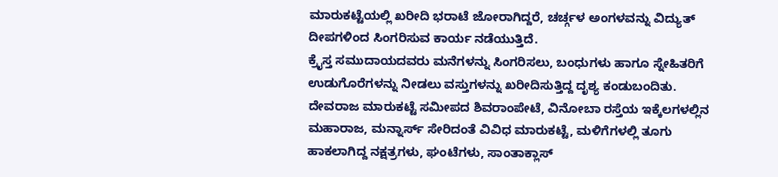ಮಾರುಕಟ್ಟೆಯಲ್ಲಿ ಖರೀದಿ ಭರಾಟೆ ಜೋರಾಗಿದ್ದರೆ, ಚರ್ಚ್ಗಳ ಅಂಗಳವನ್ನು ವಿದ್ಯುತ್ ದೀಪಗಳಿಂದ ಸಿಂಗರಿಸುವ ಕಾರ್ಯ ನಡೆಯುತ್ತಿದೆ.
ಕ್ರೈಸ್ತ ಸಮುದಾಯದವರು ಮನೆಗಳನ್ನು ಸಿಂಗರಿಸಲು, ಬಂಧುಗಳು ಹಾಗೂ ಸ್ನೇಹಿತರಿಗೆ ಉಡುಗೊರೆಗಳನ್ನು ನೀಡಲು ವಸ್ತುಗಳನ್ನು ಖರೀದಿಸುತ್ತಿದ್ದ ದೃಶ್ಯ ಕಂಡುಬಂದಿತು.
ದೇವರಾಜ ಮಾರುಕಟ್ಟೆ ಸಮೀಪದ ಶಿವರಾಂಪೇಟೆ, ವಿನೋಬಾ ರಸ್ತೆಯ ಇಕ್ಕೆಲಗಳಲ್ಲಿನ ಮಹಾರಾಜ, ಮನ್ನಾರ್ಸ್ ಸೇರಿದಂತೆ ವಿವಿಧ ಮಾರುಕಟ್ಟೆ, ಮಳಿಗೆಗಳಲ್ಲಿ ತೂಗು ಹಾಕಲಾಗಿದ್ದ ನಕ್ಷತ್ರಗಳು, ಘಂಟೆಗಳು, ಸಾಂತಾಕ್ಲಾಸ್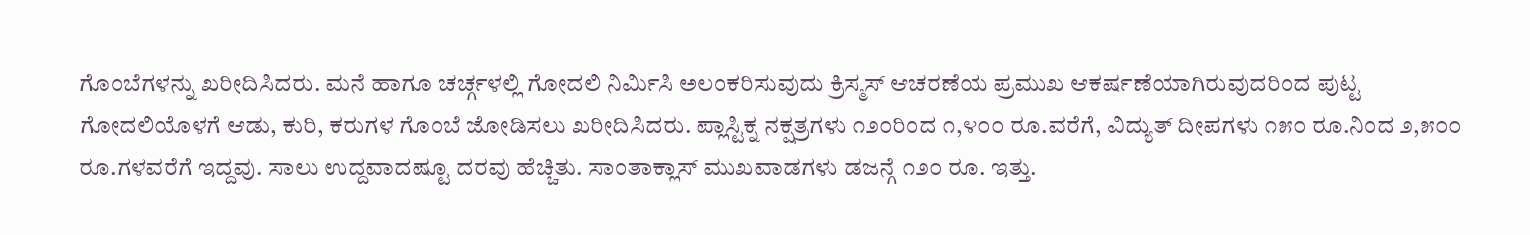ಗೊಂಬೆಗಳನ್ನು ಖರೀದಿಸಿದರು. ಮನೆ ಹಾಗೂ ಚರ್ಚ್ಗಳಲ್ಲಿ ಗೋದಲಿ ನಿರ್ಮಿಸಿ ಅಲಂಕರಿಸುವುದು ಕ್ರಿಸ್ಮಸ್ ಆಚರಣೆಯ ಪ್ರಮುಖ ಆಕರ್ಷಣೆಯಾಗಿರುವುದರಿಂದ ಪುಟ್ಟ ಗೋದಲಿಯೊಳಗೆ ಆಡು, ಕುರಿ, ಕರುಗಳ ಗೊಂಬೆ ಜೋಡಿಸಲು ಖರೀದಿಸಿದರು. ಪ್ಲಾಸ್ಟಿಕ್ನ ನಕ್ಷತ್ರಗಳು ೧೨೦ರಿಂದ ೧,೪೦೦ ರೂ.ವರೆಗೆ, ವಿದ್ಯುತ್ ದೀಪಗಳು ೧೫೦ ರೂ.ನಿಂದ ೨,೫೦೦ ರೂ.ಗಳವರೆಗೆ ಇದ್ದವು. ಸಾಲು ಉದ್ದವಾದಷ್ಟೂ ದರವು ಹೆಚ್ಚಿತು. ಸಾಂತಾಕ್ಲಾಸ್ ಮುಖವಾಡಗಳು ಡಜನ್ಗೆ ೧೨೦ ರೂ. ಇತ್ತು.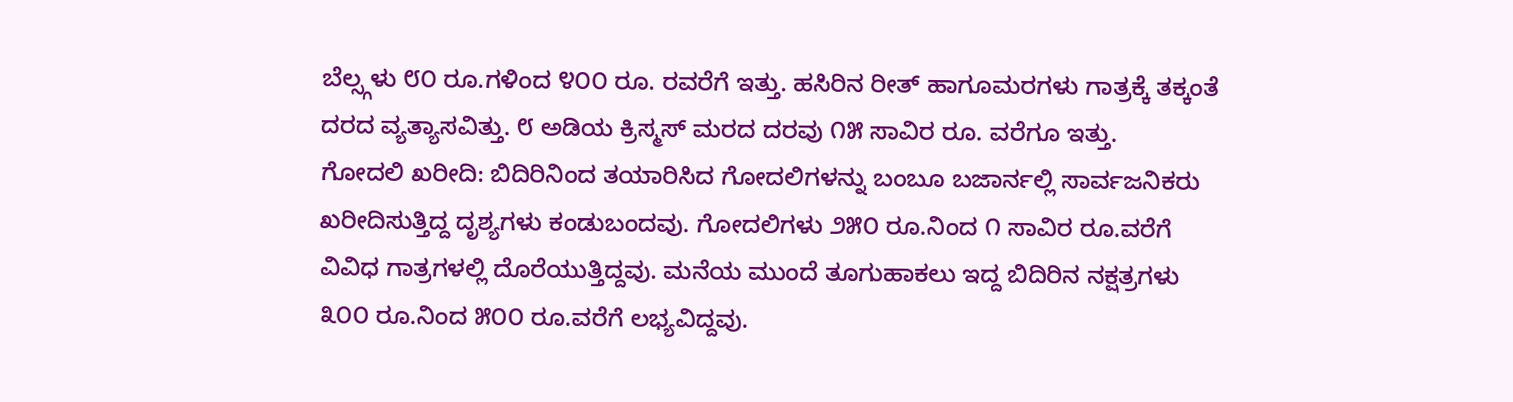ಬೆಲ್ಸ್ಗಳು ೮೦ ರೂ.ಗಳಿಂದ ೪೦೦ ರೂ. ರವರೆಗೆ ಇತ್ತು. ಹಸಿರಿನ ರೀತ್ ಹಾಗೂಮರಗಳು ಗಾತ್ರಕ್ಕೆ ತಕ್ಕಂತೆ ದರದ ವ್ಯತ್ಯಾಸವಿತ್ತು. ೮ ಅಡಿಯ ಕ್ರಿಸ್ಮಸ್ ಮರದ ದರವು ೧೫ ಸಾವಿರ ರೂ. ವರೆಗೂ ಇತ್ತು.
ಗೋದಲಿ ಖರೀದಿ: ಬಿದಿರಿನಿಂದ ತಯಾರಿಸಿದ ಗೋದಲಿಗಳನ್ನು ಬಂಬೂ ಬಜಾರ್ನಲ್ಲಿ ಸಾರ್ವಜನಿಕರು ಖರೀದಿಸುತ್ತಿದ್ದ ದೃಶ್ಯಗಳು ಕಂಡುಬಂದವು. ಗೋದಲಿಗಳು ೨೫೦ ರೂ.ನಿಂದ ೧ ಸಾವಿರ ರೂ.ವರೆಗೆ ವಿವಿಧ ಗಾತ್ರಗಳಲ್ಲಿ ದೊರೆಯುತ್ತಿದ್ದವು. ಮನೆಯ ಮುಂದೆ ತೂಗುಹಾಕಲು ಇದ್ದ ಬಿದಿರಿನ ನಕ್ಷತ್ರಗಳು ೩೦೦ ರೂ.ನಿಂದ ೫೦೦ ರೂ.ವರೆಗೆ ಲಭ್ಯವಿದ್ದವು.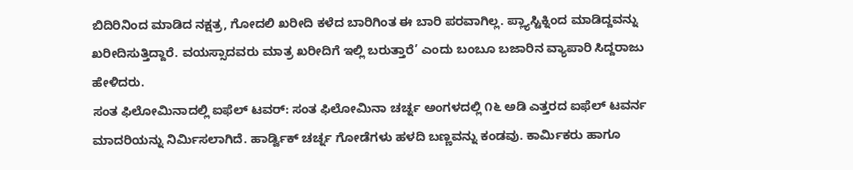ಬಿದಿರಿನಿಂದ ಮಾಡಿದ ನಕ್ಷತ್ರ, ಗೋದಲಿ ಖರೀದಿ ಕಳೆದ ಬಾರಿಗಿಂತ ಈ ಬಾರಿ ಪರವಾಗಿಲ್ಲ. ಪ್ಲ್ಯಾಸ್ಟಿಕ್ನಿಂದ ಮಾಡಿದ್ದವನ್ನು ಖರೀದಿಸುತ್ತಿದ್ದಾರೆ. ವಯಸ್ಸಾದವರು ಮಾತ್ರ ಖರೀದಿಗೆ ಇಲ್ಲಿ ಬರುತ್ತಾರೆ’ ಎಂದು ಬಂಬೂ ಬಜಾರಿನ ವ್ಯಾಪಾರಿ ಸಿದ್ದರಾಜು ಹೇಳಿದರು.
ಸಂತ ಫಿಲೋಮಿನಾದಲ್ಲಿ ಐಫೆಲ್ ಟವರ್: ಸಂತ ಫಿಲೋಮಿನಾ ಚರ್ಚ್ನ ಅಂಗಳದಲ್ಲಿ ೧೬ ಅಡಿ ಎತ್ತರದ ಐಫೆಲ್ ಟವರ್ನ ಮಾದರಿಯನ್ನು ನಿರ್ಮಿಸಲಾಗಿದೆ. ಹಾರ್ಡ್ವಿಕ್ ಚರ್ಚ್ನ ಗೋಡೆಗಳು ಹಳದಿ ಬಣ್ಣವನ್ನು ಕಂಡವು. ಕಾರ್ಮಿಕರು ಹಾಗೂ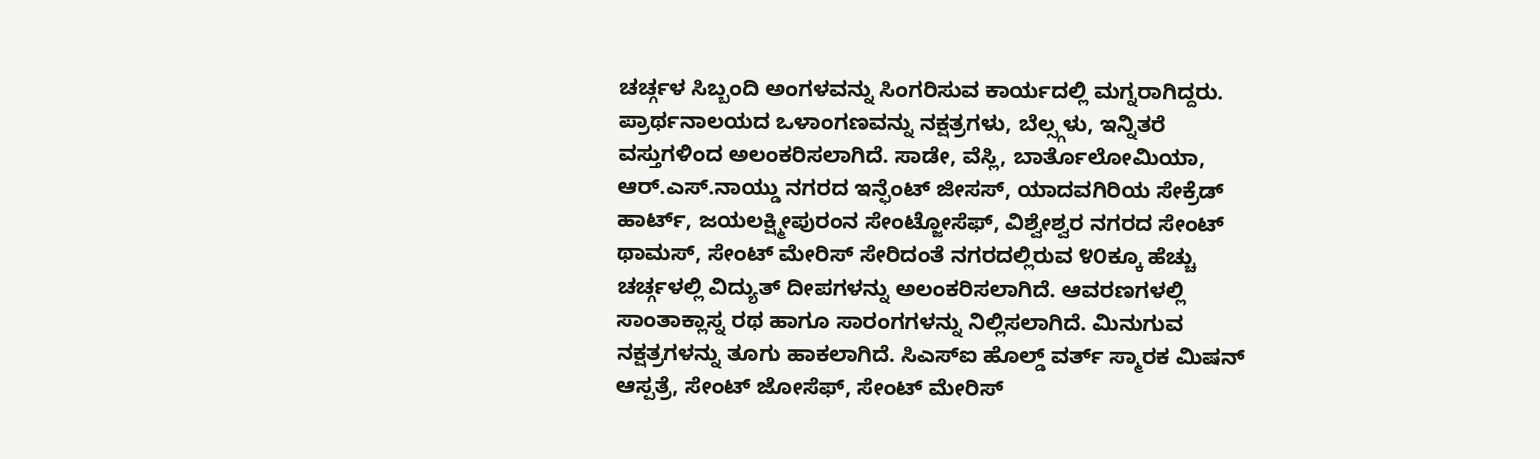ಚರ್ಚ್ಗಳ ಸಿಬ್ಬಂದಿ ಅಂಗಳವನ್ನು ಸಿಂಗರಿಸುವ ಕಾರ್ಯದಲ್ಲಿ ಮಗ್ನರಾಗಿದ್ದರು. ಪ್ರಾರ್ಥನಾಲಯದ ಒಳಾಂಗಣವನ್ನು ನಕ್ಷತ್ರಗಳು, ಬೆಲ್ಸ್ಗಳು, ಇನ್ನಿತರೆ ವಸ್ತುಗಳಿಂದ ಅಲಂಕರಿಸಲಾಗಿದೆ. ಸಾಡೇ, ವೆಸ್ಲಿ, ಬಾರ್ತೊಲೋಮಿಯಾ, ಆರ್.ಎಸ್.ನಾಯ್ಡು ನಗರದ ಇನ್ಫೆಂಟ್ ಜೀಸಸ್, ಯಾದವಗಿರಿಯ ಸೇಕ್ರೆಡ್ ಹಾರ್ಟ್, ಜಯಲಕ್ಷ್ಮೀಪುರಂನ ಸೇಂಟ್ಜೋಸೆಫ್, ವಿಶ್ವೇಶ್ವರ ನಗರದ ಸೇಂಟ್ ಥಾಮಸ್, ಸೇಂಟ್ ಮೇರಿಸ್ ಸೇರಿದಂತೆ ನಗರದಲ್ಲಿರುವ ೪೦ಕ್ಕೂ ಹೆಚ್ಚು ಚರ್ಚ್ಗಳಲ್ಲಿ ವಿದ್ಯುತ್ ದೀಪಗಳನ್ನು ಅಲಂಕರಿಸಲಾಗಿದೆ. ಆವರಣಗಳಲ್ಲಿ ಸಾಂತಾಕ್ಲಾಸ್ನ ರಥ ಹಾಗೂ ಸಾರಂಗಗಳನ್ನು ನಿಲ್ಲಿಸಲಾಗಿದೆ. ಮಿನುಗುವ ನಕ್ಷತ್ರಗಳನ್ನು ತೂಗು ಹಾಕಲಾಗಿದೆ. ಸಿಎಸ್ಐ ಹೊಲ್ಡ್ ವರ್ತ್ ಸ್ಮಾರಕ ಮಿಷನ್ ಆಸ್ಪತ್ರೆ, ಸೇಂಟ್ ಜೋಸೆಫ್, ಸೇಂಟ್ ಮೇರಿಸ್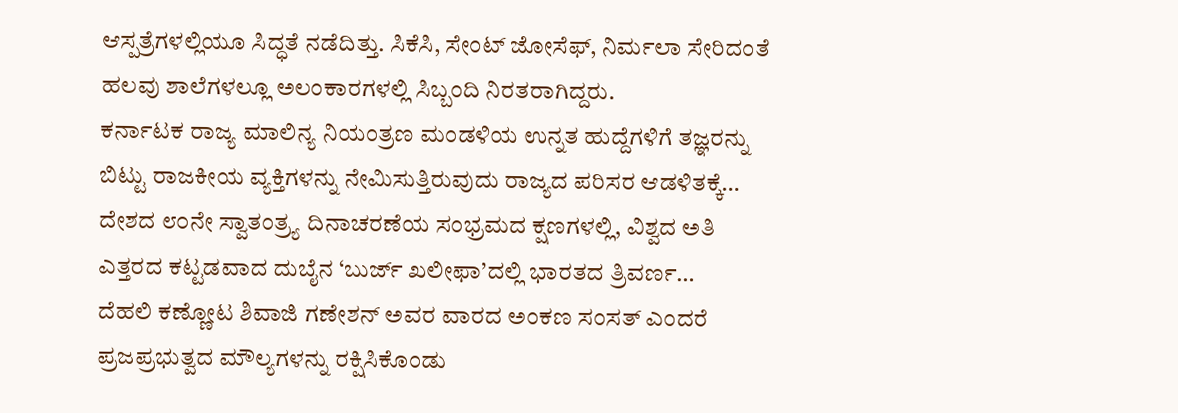ಆಸ್ಪತ್ರೆಗಳಲ್ಲಿಯೂ ಸಿದ್ಧತೆ ನಡೆದಿತ್ತು. ಸಿಕೆಸಿ, ಸೇಂಟ್ ಜೋಸೆಫ್, ನಿರ್ಮಲಾ ಸೇರಿದಂತೆ ಹಲವು ಶಾಲೆಗಳಲ್ಲೂ ಅಲಂಕಾರಗಳಲ್ಲಿ ಸಿಬ್ಬಂದಿ ನಿರತರಾಗಿದ್ದರು.
ಕರ್ನಾಟಕ ರಾಜ್ಯ ಮಾಲಿನ್ಯ ನಿಯಂತ್ರಣ ಮಂಡಳಿಯ ಉನ್ನತ ಹುದ್ದೆಗಳಿಗೆ ತಜ್ಞರನ್ನು ಬಿಟ್ಟು ರಾಜಕೀಯ ವ್ಯಕ್ತಿಗಳನ್ನು ನೇಮಿಸುತ್ತಿರುವುದು ರಾಜ್ಯದ ಪರಿಸರ ಆಡಳಿತಕ್ಕೆ…
ದೇಶದ ೮೦ನೇ ಸ್ವಾತಂತ್ರ್ಯ ದಿನಾಚರಣೆಯ ಸಂಭ್ರಮದ ಕ್ಷಣಗಳಲ್ಲಿ, ವಿಶ್ವದ ಅತಿ ಎತ್ತರದ ಕಟ್ಟಡವಾದ ದುಬೈನ ‘ಬುರ್ಜ್ ಖಲೀಫಾ’ದಲ್ಲಿ ಭಾರತದ ತ್ರಿವರ್ಣ…
ದೆಹಲಿ ಕಣ್ಣೋಟ ಶಿವಾಜಿ ಗಣೇಶನ್ ಅವರ ವಾರದ ಅಂಕಣ ಸಂಸತ್ ಎಂದರೆ ಪ್ರಜಪ್ರಭುತ್ವದ ಮೌಲ್ಯಗಳನ್ನು ರಕ್ಷಿಸಿಕೊಂಡು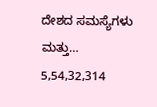ದೇಶದ ಸಮಸ್ಯೆಗಳು ಮತ್ತು…
5,54,32,314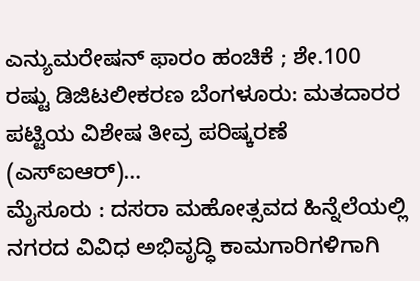ಎನ್ಯುಮರೇಷನ್ ಫಾರಂ ಹಂಚಿಕೆ ; ಶೇ.100 ರಷ್ಟು ಡಿಜಿಟಲೀಕರಣ ಬೆಂಗಳೂರು: ಮತದಾರರ ಪಟ್ಟಿಯ ವಿಶೇಷ ತೀವ್ರ ಪರಿಷ್ಕರಣೆ (ಎಸ್ಐಆರ್)…
ಮೈಸೂರು : ದಸರಾ ಮಹೋತ್ಸವದ ಹಿನ್ನೆಲೆಯಲ್ಲಿ ನಗರದ ವಿವಿಧ ಅಭಿವೃದ್ಧಿ ಕಾಮಗಾರಿಗಳಿಗಾಗಿ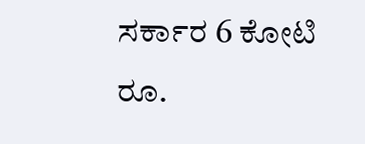ಸರ್ಕಾರ 6 ಕೋಟಿ ರೂ.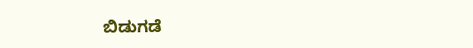ಬಿಡುಗಡೆ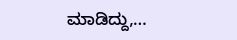ಮಾಡಿದ್ದು,…